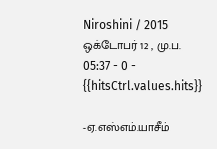Niroshini / 2015 ஒக்டோபர் 12 , மு.ப. 05:37 - 0 - {{hitsCtrl.values.hits}}

-ஏ.எஸ்எம்.யாசீம்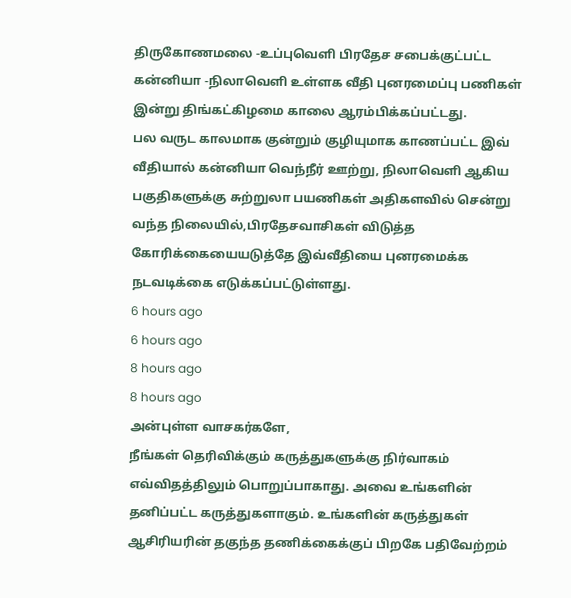திருகோணமலை -உப்புவெளி பிரதேச சபைக்குட்பட்ட கன்னியா -நிலாவெளி உள்ளக வீதி புனரமைப்பு பணிகள் இன்று திங்கட்கிழமை காலை ஆரம்பிக்கப்பட்டது.
பல வருட காலமாக குன்றும் குழியுமாக காணப்பட்ட இவ் வீதியால் கன்னியா வெந்நீர் ஊற்று, நிலாவெளி ஆகிய பகுதிகளுக்கு சுற்றுலா பயணிகள் அதிகளவில் சென்று வந்த நிலையில்,பிரதேசவாசிகள் விடுத்த கோரிக்கையையடுத்தே இவ்வீதியை புனரமைக்க நடவடிக்கை எடுக்கப்பட்டுள்ளது.
6 hours ago
6 hours ago
8 hours ago
8 hours ago
அன்புள்ள வாசகர்களே,
நீங்கள் தெரிவிக்கும் கருத்துகளுக்கு நிர்வாகம் எவ்விதத்திலும் பொறுப்பாகாது. அவை உங்களின் தனிப்பட்ட கருத்துகளாகும். உங்களின் கருத்துகள் ஆசிரியரின் தகுந்த தணிக்கைக்குப் பிறகே பதிவேற்றம்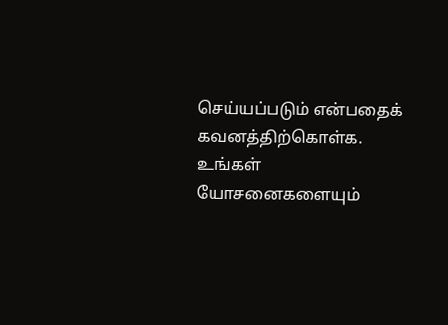செய்யப்படும் என்பதைக் கவனத்திற்கொள்க. உங்கள் யோசனைகளையும்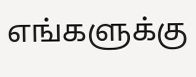எங்களுக்கு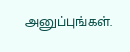அனுப்புங்கள்.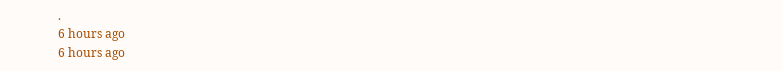.
6 hours ago
6 hours ago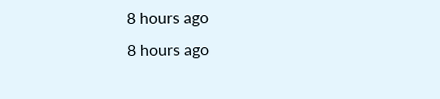8 hours ago
8 hours ago